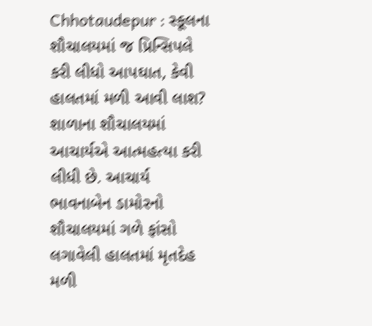Chhotaudepur : સ્કૂલના શૌચાલયમાં જ પ્રિન્સિપલે કરી લીધો આપઘાત, કેવી હાલતમાં મળી આવી લાશ?
શાળાના શૌચાલયમાં આચાર્યએ આત્મહત્યા કરી લીધી છે. આચાર્ય ભાવનાબેન ડામોરનો શૌચાલયમાં ગળે ફાંસો લગાવેલી હાલતમાં મૃતદેહ મળી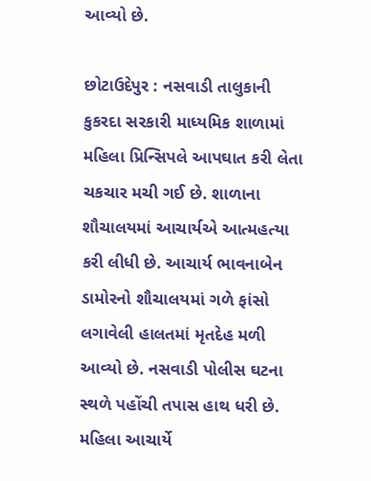આવ્યો છે.

છોટાઉદેપુર : નસવાડી તાલુકાની કુકરદા સરકારી માધ્યમિક શાળામાં મહિલા પ્રિન્સિપલે આપઘાત કરી લેતા ચકચાર મચી ગઈ છે. શાળાના શૌચાલયમાં આચાર્યએ આત્મહત્યા કરી લીધી છે. આચાર્ય ભાવનાબેન ડામોરનો શૌચાલયમાં ગળે ફાંસો લગાવેલી હાલતમાં મૃતદેહ મળી આવ્યો છે. નસવાડી પોલીસ ઘટના સ્થળે પહોંચી તપાસ હાથ ધરી છે.
મહિલા આચાર્યે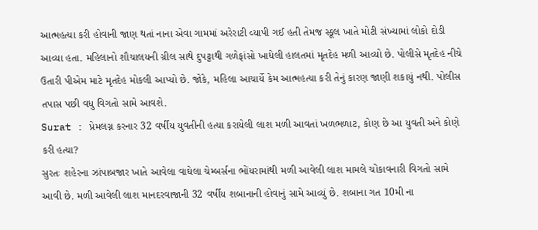આત્મહત્યા કરી હોવાની જાણ થતાં નાના એવા ગામમાં અરેરાટી વ્યાપી ગઈ હતી તેમજ સ્કૂલ ખાતે મોટી સંખ્યામાં લોકો દોડી આવ્યા હતા. મહિલાનો શૌચાલયની ગ્રીલ સાથે દુપટ્ટાથી ગળેફાંસો ખાધેલી હાલતમાં મૃતદેહ મળી આવ્યો છે. પોલીસે મૃતદેહ નીચે ઉતારી પીએમ માટે મૃતદેહ મોકલી આપ્યો છે. જોકે, મહિલા આચાર્યે કેમ આત્મહત્યા કરી તેનું કારણ જાણી શકાયું નથી. પોલીસ તપાસ પછી વધુ વિગતો સામે આવશે.
Surat : પ્રેમલગ્ન કરનાર 32 વર્ષીય યુવતીની હત્યા કરાયેલી લાશ મળી આવતાં ખળભળાટ, કોણ છે આ યુવતી અને કોણે કરી હત્યા?
સુરતઃ શહેરના ઝાંપાબજાર ખાતે આવેલા વાઘેલા ચેમ્બર્સના ભોંયરામાંથી મળી આવેલી લાશ મામલે ચોંકાવનારી વિગતો સામે આવી છે. મળી આવેલી લાશ માનદરવાજાની 32 વર્ષીય શબાનાની હોવાનું સામે આવ્યું છે. શબાના ગત 10મી ના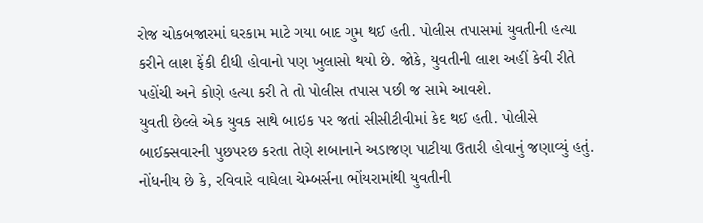રોજ ચોકબજારમાં ઘરકામ માટે ગયા બાદ ગુમ થઈ હતી. પોલીસ તપાસમાં યુવતીની હત્યા કરીને લાશ ફેંકી દીધી હોવાનો પણ ખુલાસો થયો છે. જોકે, યુવતીની લાશ અહીં કેવી રીતે પહોંચી અને કોણે હત્યા કરી તે તો પોલીસ તપાસ પછી જ સામે આવશે.
યુવતી છેલ્લે એક યુવક સાથે બાઇક પર જતાં સીસીટીવીમાં કેદ થઈ હતી. પોલીસે બાઈક્સવારની પુછપરછ કરતા તેણે શબાનાને અડાજણ પાટીયા ઉતારી હોવાનું જણાવ્યું હતું. નોંધનીય છે કે, રવિવારે વાઘેલા ચેમ્બર્સના ભોંયરામાંથી યુવતીની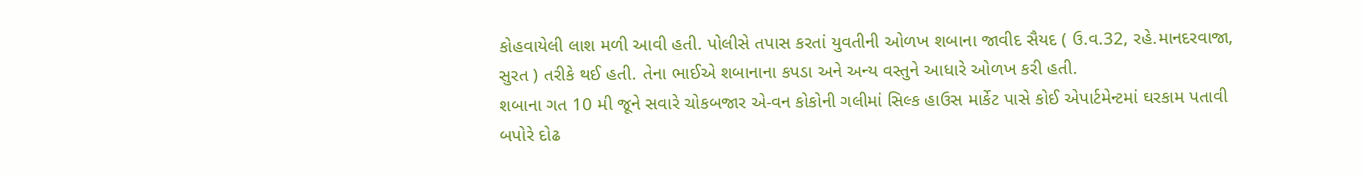કોહવાયેલી લાશ મળી આવી હતી. પોલીસે તપાસ કરતાં યુવતીની ઓળખ શબાના જાવીદ સૈયદ ( ઉ.વ.32, રહે.માનદરવાજા, સુરત ) તરીકે થઈ હતી. તેના ભાઈએ શબાનાના કપડા અને અન્ય વસ્તુને આધારે ઓળખ કરી હતી.
શબાના ગત 10 મી જૂને સવારે ચોકબજાર એ-વન કોકોની ગલીમાં સિલ્ક હાઉસ માર્કેટ પાસે કોઈ એપાર્ટમેન્ટમાં ઘરકામ પતાવી બપોરે દોઢ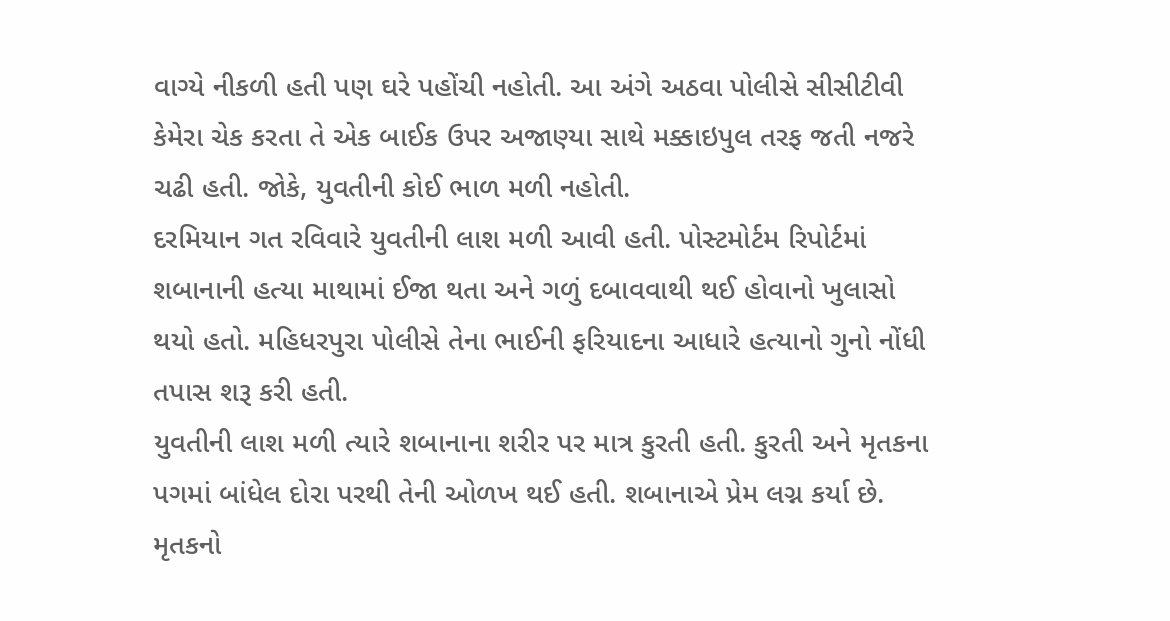વાગ્યે નીકળી હતી પણ ઘરે પહોંચી નહોતી. આ અંગે અઠવા પોલીસે સીસીટીવી કેમેરા ચેક કરતા તે એક બાઈક ઉપર અજાણ્યા સાથે મક્કાઇપુલ તરફ જતી નજરે ચઢી હતી. જોકે, યુવતીની કોઈ ભાળ મળી નહોતી.
દરમિયાન ગત રવિવારે યુવતીની લાશ મળી આવી હતી. પોસ્ટમોર્ટમ રિપોર્ટમાં શબાનાની હત્યા માથામાં ઈજા થતા અને ગળું દબાવવાથી થઈ હોવાનો ખુલાસો થયો હતો. મહિધરપુરા પોલીસે તેના ભાઈની ફરિયાદના આધારે હત્યાનો ગુનો નોંધી તપાસ શરૂ કરી હતી.
યુવતીની લાશ મળી ત્યારે શબાનાના શરીર પર માત્ર કુરતી હતી. કુરતી અને મૃતકના પગમાં બાંધેલ દોરા પરથી તેની ઓળખ થઈ હતી. શબાનાએ પ્રેમ લગ્ન કર્યા છે. મૃતકનો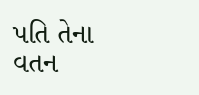પતિ તેના વતન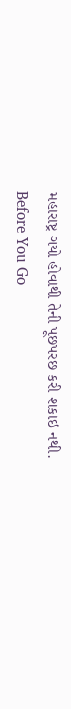મહારાષ્ટ્ર ગયો હોવાથી તેની પૂછપરછ કરી શકાઇ નથી.
Before You Go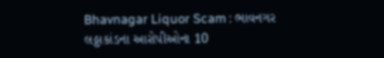Bhavnagar Liquor Scam : ભાવનગર લઠ્ઠાકાંડના આરોપીઓના 10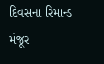દિવસના રિમાન્ડ મંજૂર